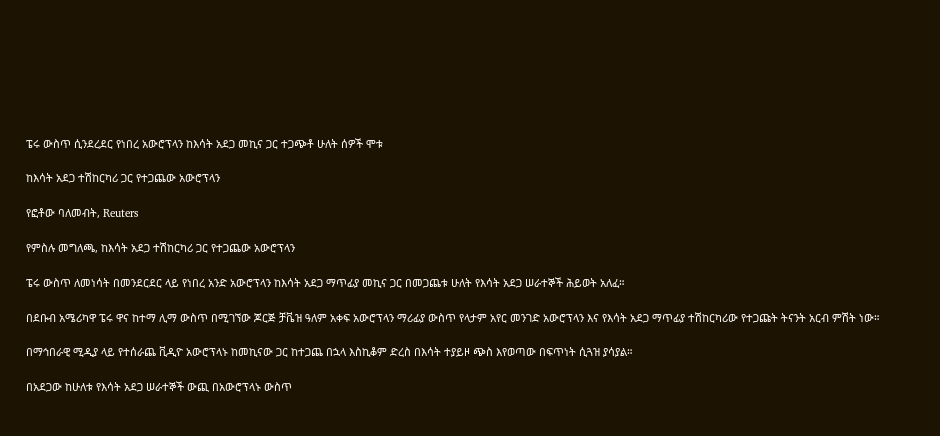ፔሩ ውስጥ ሲንደረደር የነበረ አውሮፕላን ከእሳት አደጋ መኪና ጋር ተጋጭቶ ሁለት ሰዎች ሞቱ

ከእሳት አደጋ ተሽከርካሪ ጋር የተጋጨው አውሮፕላን

የፎቶው ባለመብት, Reuters

የምስሉ መግለጫ, ከእሳት አደጋ ተሽከርካሪ ጋር የተጋጨው አውሮፕላን

ፔሩ ውስጥ ለመነሳት በመንደርደር ላይ የነበረ አንድ አውሮፕላን ከእሳት አደጋ ማጥፊያ መኪና ጋር በመጋጨቱ ሁለት የእሳት አደጋ ሠራተኞች ሕይወት አለፈ።

በደቡብ አሜሪካዋ ፔሩ ዋና ከተማ ሊማ ውስጥ በሚገኘው ጆርጅ ቻቬዝ ዓለም አቀፍ አውሮፕላን ማሪፊያ ውስጥ የላታም አየር መንገድ አውሮፕላን እና የእሳት አደጋ ማጥፊያ ተሽከርካሪው የተጋጩት ትናንት አርብ ምሽት ነው።

በማኅበራዊ ሚዲያ ላይ የተሰራጨ ቪዲዮ አውሮፕላኑ ከመኪናው ጋር ከተጋጨ በኋላ እስኪቆም ድረስ በእሳት ተያይዞ ጭስ እየወጣው በፍጥነት ሲጓዝ ያሳያል።

በአደጋው ከሁለቱ የእሳት አደጋ ሠራተኞች ውጪ በአውሮፕላኑ ውስጥ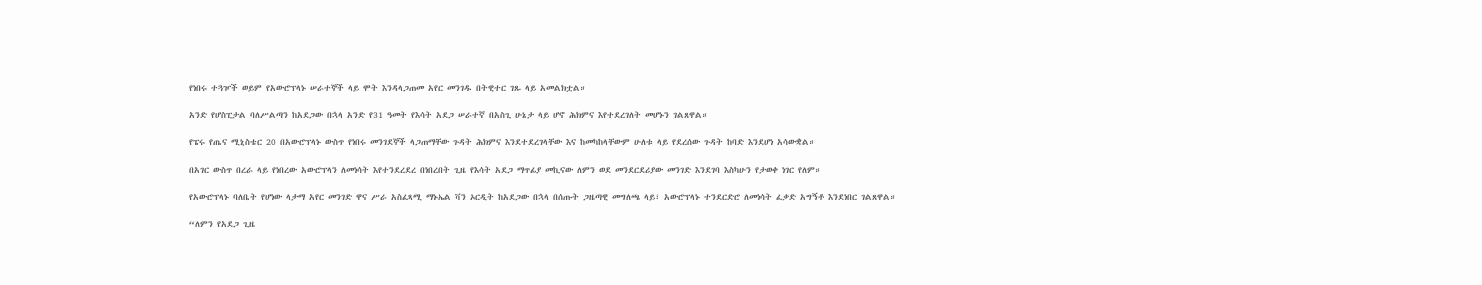የነበሩ ተጓዦች ወይም የአውሮፕላኑ ሠራተኞች ላይ ሞት እንዳላጋጠመ አየር መንገዱ በትዊተር ገጹ ላይ አመልክቷል።

አንድ የሆስፒታል ባለሥልጣን ከአደጋው በኋላ አንድ የ31 ዓመት የእሳት አደጋ ሠራተኛ በአስጊ ሁኔታ ላይ ሆኖ ሕክምና እየተደረገለት መሆኑን ገልጸዋል።

የፔሩ የጤና ሚኒስቴር 20 በአውሮፕላኑ ውስጥ የነበሩ መንገደኞች ላጋጠማቸው ጉዳት ሕክምና እንደተደረገላቸው እና ከመካከላቸውም ሁለቱ ላይ የደረሰው ጉዳት ከባድ እንደሆነ አሳውቋል።

በአገር ውስጥ በረራ ላይ የነበረው አውሮፕላን ለመነሳት እየተንደረደረ በነበረበት ጊዜ የእሳት አደጋ ማጥፊያ መኪናው ለምን ወደ መንደርደሪያው መንገድ እንደገባ እስካሁን የታወቀ ነገር የለም።

የአውሮፕላኑ ባለቤት የሆነው ላታማ አየር መንገድ ዋና ሥራ አስፈጻሚ ማኑኤል ቫን ኦርዲት ከአደጋው በኋላ በሰጡት ጋዜጣዊ መግለጫ ላይ፣ አውሮፕላኑ ተንደርድሮ ለመነሳት ፈቃድ አግኝቶ እንደነበር ገልጸዋል።

“ለምን የአደጋ ጊዜ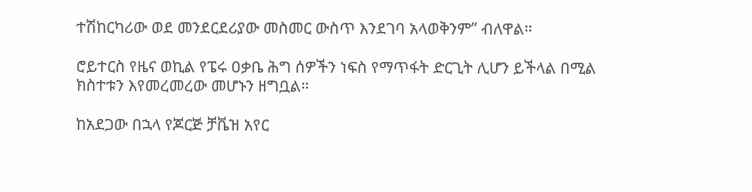ተሽከርካሪው ወደ መንደርደሪያው መስመር ውስጥ እንደገባ አላወቅንም” ብለዋል።

ሮይተርስ የዜና ወኪል የፔሩ ዐቃቤ ሕግ ሰዎችን ነፍስ የማጥፋት ድርጊት ሊሆን ይችላል በሚል ክስተቱን እየመረመረው መሆኑን ዘግቧል።

ከአደጋው በኋላ የጆርጅ ቻቬዝ አየር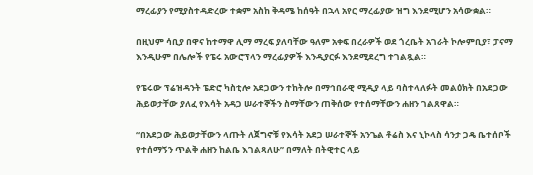ማረፊያን የሚያስተዳድረው ተቋም አስከ ቅዳሜ ከሰዓት በኋላ አየር ማረፊያው ዝግ እንደሚሆን አሳውቋል።

በዚህም ሳቢያ በዋና ከተማዋ ሊማ ማረፍ ያለባቸው ዓለም አቀፍ በረራዎች ወደ ጎረቤት አገራት ኮሎምቢያ፣ ፓናማ እንዲሁም በሌሎች የፔሩ አውሮፕላን ማረፊያዎች እንዲያርፉ እንደሚደረግ ተገልጿል።

የፔሩው ፕሬዝዳንት ፔድሮ ካስቲሎ አደጋውን ተከትሎ በማኅበራዊ ሚዲያ ላይ ባስተላለፉት መልዕክት በአደጋው ሕይወታቸው ያለፈ የእሳት አዳጋ ሠራተኞችን ስማቸውን ጠቅሰው የተሰማቸውን ሐዘን ገልጸዋል።

“በአደጋው ሕይወታቸውን ላጡት ለጀግኖቹ የእሳት አደጋ ሠራተኞች አንጌል ቶሬስ እና ኒኮላስ ሳንታ ጋዴ ቤተሰቦች የተሰማኝን ጥልቅ ሐዘን ከልቤ እገልጻለሁ” በማለት በትዊተር ላይ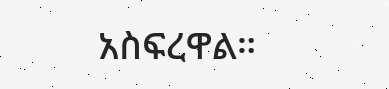አስፍረዋል።